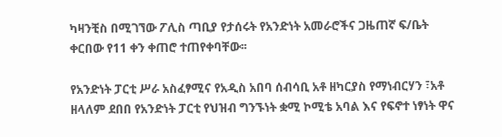ካዛንቺስ በሚገኘው ፖሊስ ጣቢያ የታሰሩት የአንድነት አመራሮችና ጋዜጠኛ ፍ/ቤት ቀርበው የ11 ቀን ቀጠሮ ተጠየቀባቸው፡፡

የአንድነት ፓርቲ ሥራ አስፈፃሚና የአዲስ አበባ ሰብሳቢ አቶ ዘካርያስ የማነብርሃን ፣አቶ ዘላለም ደበበ የአንድነት ፓርቲ የህዝብ ግንኙነት ቋሚ ኮሚቴ አባል እና የፍኖተ ነፃነት ዋና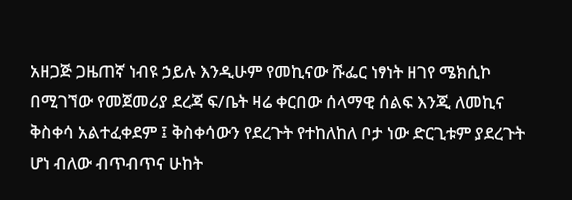አዘጋጅ ጋዜጠኛ ነብዩ ኃይሉ እንዲሁም የመኪናው ሹፌር ነፃነት ዘገየ ሜክሲኮ በሚገኘው የመጀመሪያ ደረጃ ፍ/ቤት ዛሬ ቀርበው ሰላማዊ ሰልፍ እንጂ ለመኪና ቅስቀሳ አልተፈቀደም ፤ ቅስቀሳውን የደረጉት የተከለከለ ቦታ ነው ድርጊቱም ያደረጉት ሆነ ብለው ብጥብጥና ሁከት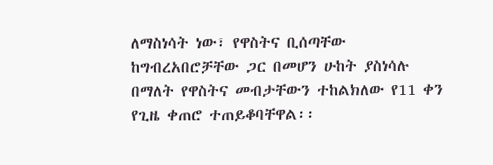ለማስነሳት ነው፣ የዋስትና ቢሰጣቸው ከግብረአበሮቻቸው ጋር በመሆን ሁከት ያስነሳሉ በማለት የዋስትና መብታቸውን ተከልክለው የ11 ቀን የጊዜ ቀጠሮ ተጠይቆባቸዋል፡፡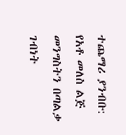ተጨማሪ ያንብቡ:  የአቶ መለስ ልጅ መንግስትን በጣልቃ ገብነት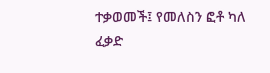ተቃወመች፤ የመለስን ፎቶ ካለ ፈቃድ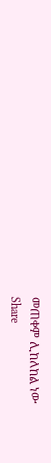መጠቀም ሊከለከል ነው
Share